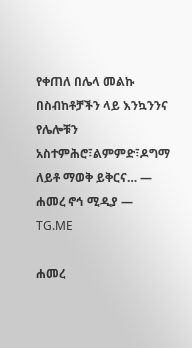የቀጠለ በሌላ መልኩ በስብከቶቻችን ላይ እንኳንንና የሌሎቹን አስተምሕሮ፣ልምምድ፣ዶግማ ለይቶ ማወቅ ይቅርና… — ሐመረ ኖኅ ሚዲያ — TG.ME

ሐመረ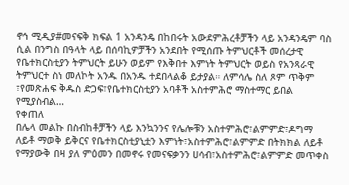ኖኅ ሚዲያ#መናፍቅ ክፍል 1 አንዳንዴ በከበሩት አውደምሕረቶቻችን ላይ አንዳንዴም ባስ ሲል በንግስ በዓላት ላይ በሰባኪዎቻችን አንደበት የሚሰጡ ትምህርቶች መሰረታዊ የቤተክርስቲያን ትምህርት ይሁን ወይም የእቅበተ እምነት ትምህርት ወይስ የአንጻራዊ ትምህርተ ስነ መለኮት አንዱ በአንዱ ተደበላልቆ ይታያል። ለምሳሌ ስለ ጾም ጥቅም ፣የመጽሐፍ ቅዱስ ድጋፍ፣የቤተክርስቲያን አባቶች አስተምሕሮ ማስተማር ይበል የሚያስብል…
የቀጠለ
በሌላ መልኩ በስብከቶቻችን ላይ እንኳንንና የሌሎቹን አስተምሕሮ፣ልምምድ፣ዶግማ ለይቶ ማወቅ ይቅርና የቤተክርስቲያኒቷን እምነት፣አስተምሕሮ፣ልምምድ በትክክል ለይቶ የማያውቅ በዛ ያለ ምዕመን በመኖሩ የመናፍቃንን ሀሳብ፣አስተምሕሮ፣ልምምድ መጥቀስ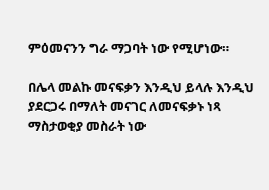ምዕመናንን ግራ ማጋባት ነው የሚሆነው።

በሌላ መልኩ መናፍቃን እንዲህ ይላሉ እንዲህ ያደርጋሩ በማለት መናገር ለመናፍቃኑ ነጻ ማስታወቂያ መስራት ነው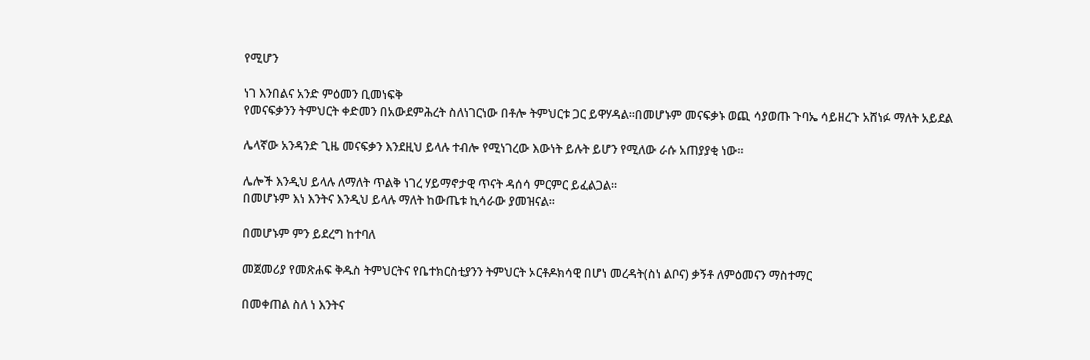የሚሆን

ነገ እንበልና አንድ ምዕመን ቢመነፍቅ
የመናፍቃንን ትምህርት ቀድመን በአውደምሕረት ስለነገርነው በቶሎ ትምህርቱ ጋር ይዋሃዳል።በመሆኑም መናፍቃኑ ወጪ ሳያወጡ ጉባኤ ሳይዘረጉ አሸነፉ ማለት አይደል

ሌላኛው አንዳንድ ጊዜ መናፍቃን እንደዚህ ይላሉ ተብሎ የሚነገረው እውነት ይሉት ይሆን የሚለው ራሱ አጠያያቂ ነው።

ሌሎች እንዲህ ይላሉ ለማለት ጥልቅ ነገረ ሃይማኖታዊ ጥናት ዳሰሳ ምርምር ይፈልጋል።
በመሆኑም እነ እንትና እንዲህ ይላሉ ማለት ከውጤቱ ኪሳራው ያመዝናል።

በመሆኑም ምን ይደረግ ከተባለ

መጀመሪያ የመጽሐፍ ቅዱስ ትምህርትና የቤተክርስቲያንን ትምህርት ኦርቶዶክሳዊ በሆነ መረዳት(ስነ ልቦና) ቃኝቶ ለምዕመናን ማስተማር

በመቀጠል ስለ ነ እንትና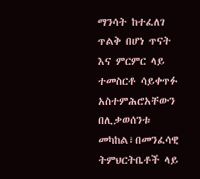ማንሳት ከተፈለገ ጥልቅ በሆነ ጥናት እና ምርምር ላይ ተመስርቶ ሳይቀጥፉ
አስተምሕሮአቸውን በሊቃወሰንቱ መካከል፣በመንፈሳዊ ትምህርትቤቶች ላይ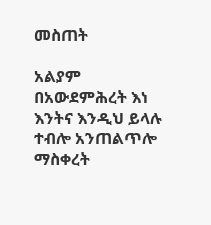መስጠት

አልያም በአውደምሕረት እነ እንትና እንዲህ ይላሉ ተብሎ አንጠልጥሎ ማስቀረት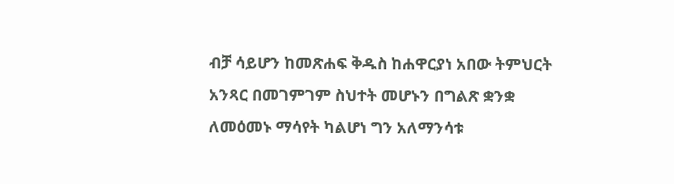ብቻ ሳይሆን ከመጽሐፍ ቅዱስ ከሐዋርያነ አበው ትምህርት አንጻር በመገምገም ስህተት መሆኑን በግልጽ ቋንቋ ለመዕመኑ ማሳየት ካልሆነ ግን አለማንሳቱ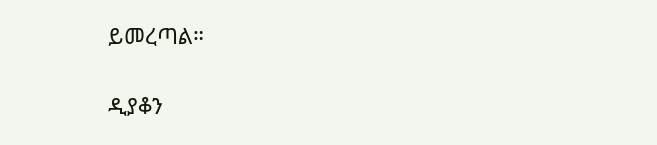ይመረጣል።

ዲያቆን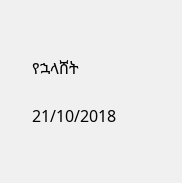የኋላሸት

21/10/2018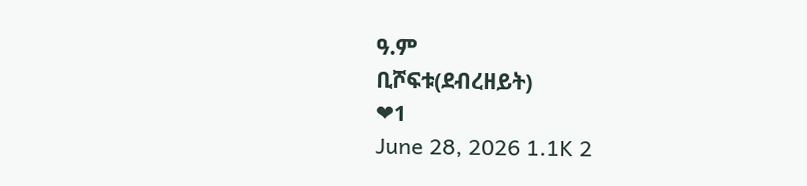ዓ.ም
ቢሾፍቱ(ደብረዘይት)
❤1
June 28, 2026 1.1K 2